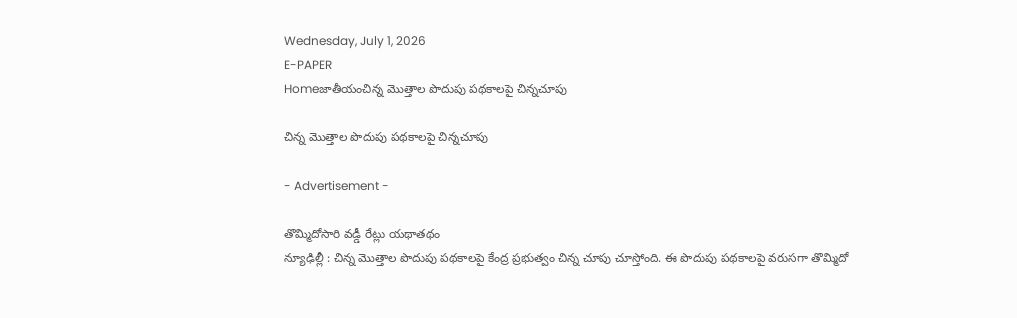Wednesday, July 1, 2026
E-PAPER
Homeజాతీయంచిన్న మొత్తాల పొదుపు పథకాలపై చిన్నచూపు

చిన్న మొత్తాల పొదుపు పథకాలపై చిన్నచూపు

- Advertisement -

తొమ్మిదోసారి వడ్డీ రేట్లు యథాతథం
న్యూఢిల్లీ : చిన్న మొత్తాల పొదుపు పథకాలపై కేంద్ర ప్రభుత్వం చిన్న చూపు చూస్తోంది. ఈ పొదుపు పథకాలపై వరుసగా తొమ్మిదో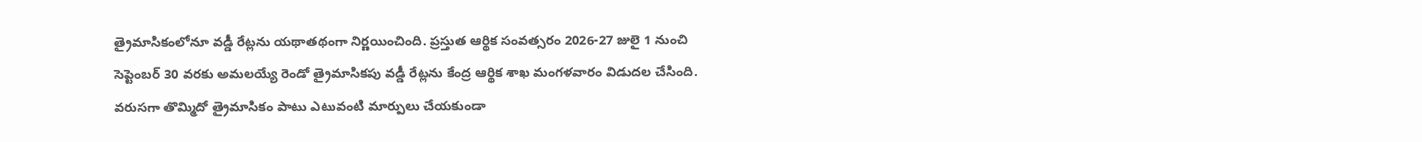త్రైమాసికంలోనూ వడ్డీ రేట్లను యథాతథంగా నిర్ణయించింది. ప్రస్తుత ఆర్థిక సంవత్సరం 2026-27 జులై 1 నుంచి సెప్టెంబర్ 30 వరకు అమలయ్యే రెండో త్రైమాసికపు వడ్డీ రేట్లను కేంద్ర ఆర్థిక శాఖ మంగళవారం విడుదల చేసింది. వరుసగా తొమ్మిదో త్రైమాసికం పాటు ఎటువంటి మార్పులు చేయకుండా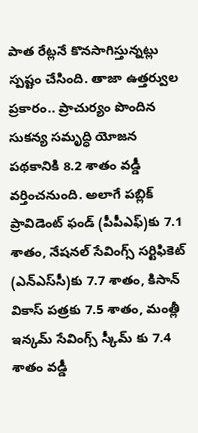పాత రేట్లనే కొనసాగిస్తున్నట్లు స్పష్టం చేసింది. తాజా ఉత్తర్వుల ప్రకారం.. ప్రాచుర్యం పొందిన సుకన్య సమృద్ధి యోజన పథకానికి 8.2 శాతం వడ్డీ వర్తించనుంది. అలాగే పబ్లిక్ ప్రావిడెంట్ ఫండ్ (పీపీఎఫ్‌)కు 7.1 శాతం, నేషనల్ సేవింగ్స్ సర్టిఫికెట్ (ఎన్‌ఎస్‌‌సీ)కు 7.7 శాతం, కిసాన్ వికాస్ పత్రకు 7.5 శాతం, మంత్లీ ఇన్కమ్ సేవింగ్స్ స్కీమ్ కు 7.4 శాతం వడ్డీ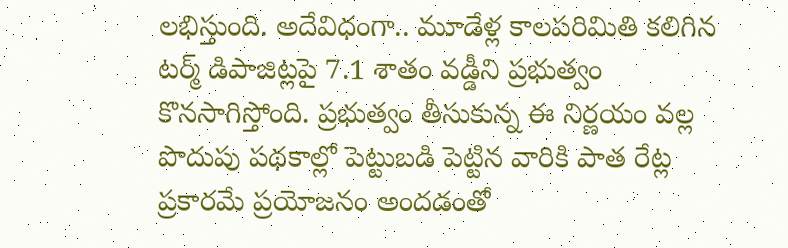లభిస్తుంది. అదేవిధంగా.. మూడేళ్ల కాలపరిమితి కలిగిన టర్మ్ డిపాజిట్లపై 7.1 శాతం వడ్డీని ప్రభుత్వం కొనసాగిస్తోంది. ప్రభుత్వం తీసుకున్న ఈ నిర్ణయం వల్ల పొదుపు పథకాల్లో పెట్టుబడి పెట్టిన వారికి పాత రేట్ల ప్రకారమే ప్రయోజనం అందడంతో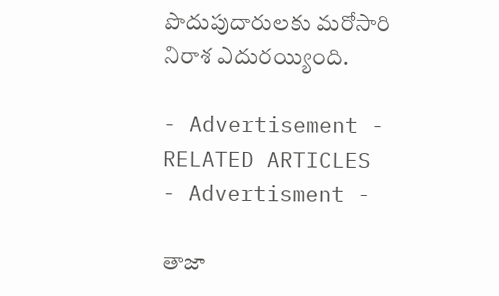పొదుపుదారులకు మరోసారి నిరాశ ఎదురయ్యింది.

- Advertisement -
RELATED ARTICLES
- Advertisment -

తాజా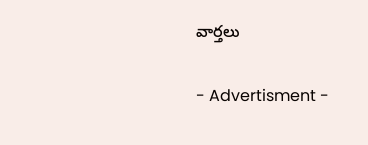వార్తలు

- Advertisment -